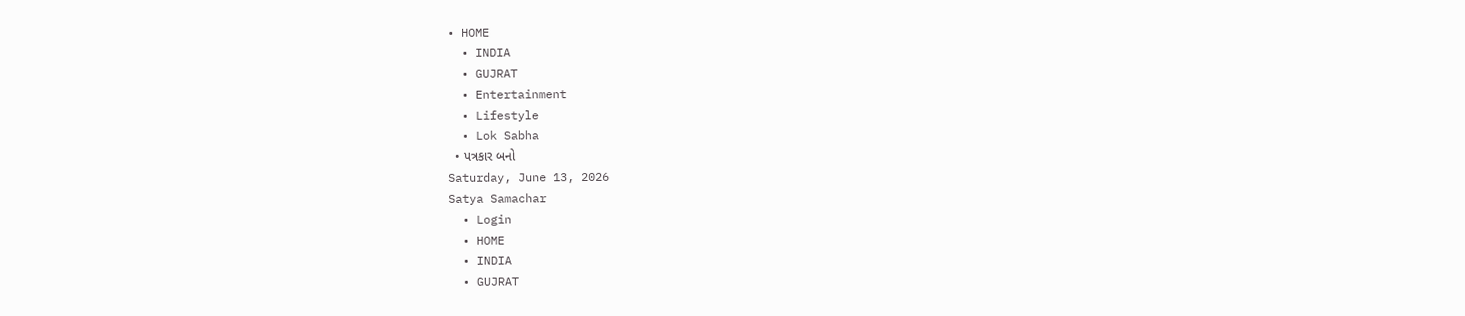• HOME
  • INDIA
  • GUJRAT
  • Entertainment
  • Lifestyle
  • Lok Sabha
  • પત્રકાર બનો
Saturday, June 13, 2026
Satya Samachar
  • Login
  • HOME
  • INDIA
  • GUJRAT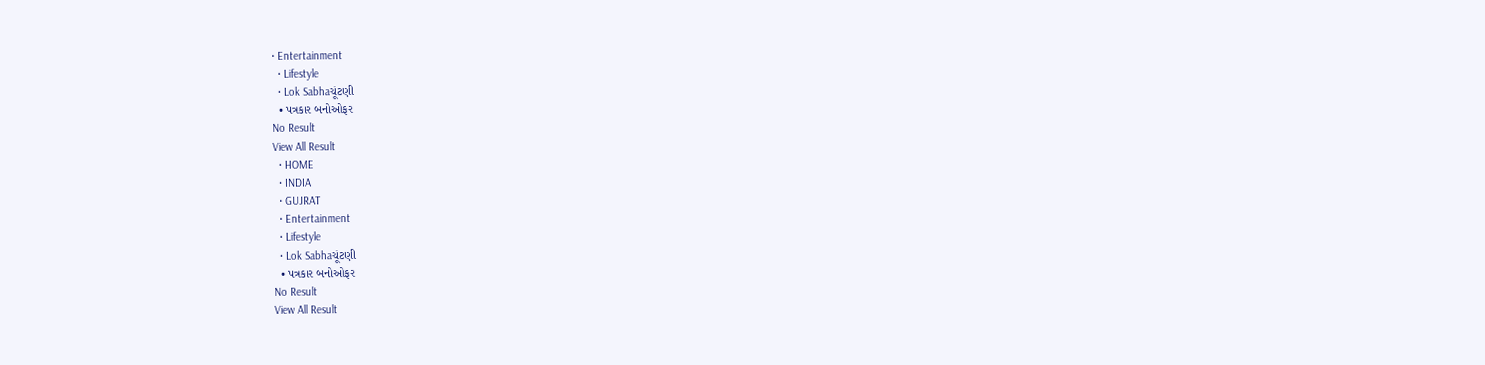• Entertainment
  • Lifestyle
  • Lok Sabhaચૂંટણી
  • પત્રકાર બનોઓફર
No Result
View All Result
  • HOME
  • INDIA
  • GUJRAT
  • Entertainment
  • Lifestyle
  • Lok Sabhaચૂંટણી
  • પત્રકાર બનોઓફર
No Result
View All Result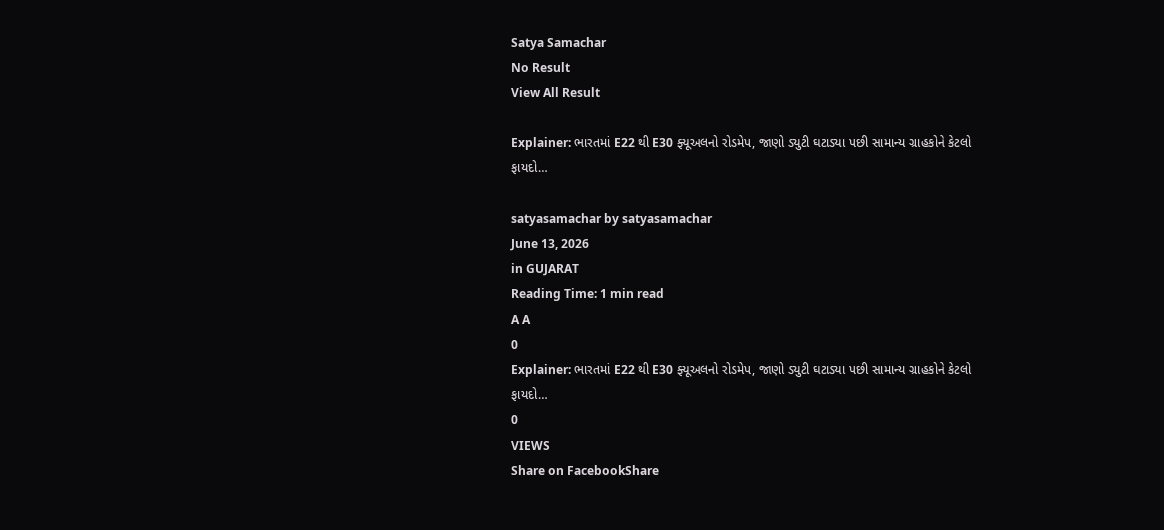Satya Samachar
No Result
View All Result

Explainer: ભારતમાં E22 થી E30 ફ્યૂઅલનો રોડમેપ, જાણો ડ્યુટી ઘટાડ્યા પછી સામાન્ય ગ્રાહકોને કેટલો ફાયદો…

satyasamachar by satyasamachar
June 13, 2026
in GUJARAT
Reading Time: 1 min read
A A
0
Explainer: ભારતમાં E22 થી E30 ફ્યૂઅલનો રોડમેપ, જાણો ડ્યુટી ઘટાડ્યા પછી સામાન્ય ગ્રાહકોને કેટલો ફાયદો…
0
VIEWS
Share on FacebookShare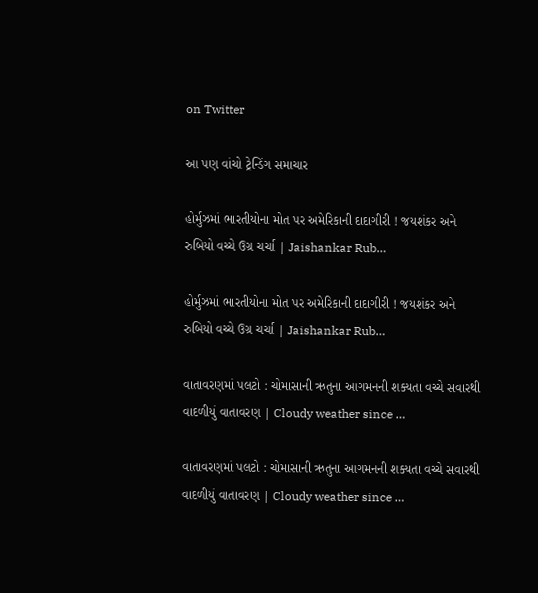on Twitter

આ પણ વાંચો ટ્રેન્ડિંગ સમાચાર

હોર્મુઝમાં ભારતીયોના મોત પર અમેરિકાની દાદાગીરી ! જયશંકર અને રુબિયો વચ્ચે ઉગ્ર ચર્ચા | Jaishankar Rub…

હોર્મુઝમાં ભારતીયોના મોત પર અમેરિકાની દાદાગીરી ! જયશંકર અને રુબિયો વચ્ચે ઉગ્ર ચર્ચા | Jaishankar Rub…

વાતાવરણમાં પલટો : ચોમાસાની ઋતુના આગમનની શક્યતા વચ્ચે સવારથી વાદળીયું વાતાવરણ | Cloudy weather since …

વાતાવરણમાં પલટો : ચોમાસાની ઋતુના આગમનની શક્યતા વચ્ચે સવારથી વાદળીયું વાતાવરણ | Cloudy weather since …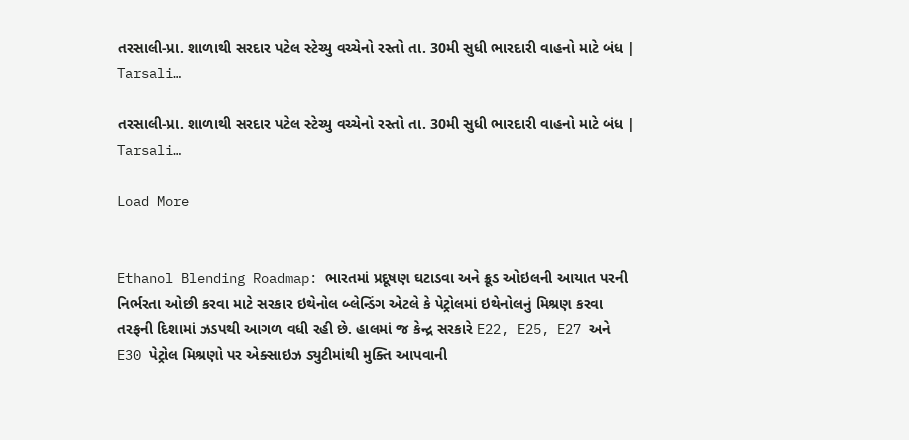તરસાલી-પ્રા. શાળાથી સરદાર પટેલ સ્ટેચ્યુ વચ્ચેનો રસ્તો તા. 30મી સુધી ભારદારી વાહનો માટે બંધ | Tarsali…

તરસાલી-પ્રા. શાળાથી સરદાર પટેલ સ્ટેચ્યુ વચ્ચેનો રસ્તો તા. 30મી સુધી ભારદારી વાહનો માટે બંધ | Tarsali…

Load More


Ethanol Blending Roadmap: ભારતમાં પ્રદૂષણ ઘટાડવા અને ક્રૂડ ઓઇલની આયાત પરની નિર્ભરતા ઓછી કરવા માટે સરકાર ઇથેનોલ બ્લેન્ડિંગ એટલે કે પેટ્રોલમાં ઇથેનોલનું મિશ્રણ કરવા તરફની દિશામાં ઝડપથી આગળ વધી રહી છે. હાલમાં જ કેન્દ્ર સરકારે E22, E25, E27 અને E30 પેટ્રોલ મિશ્રણો પર એક્સાઇઝ ડ્યુટીમાંથી મુક્તિ આપવાની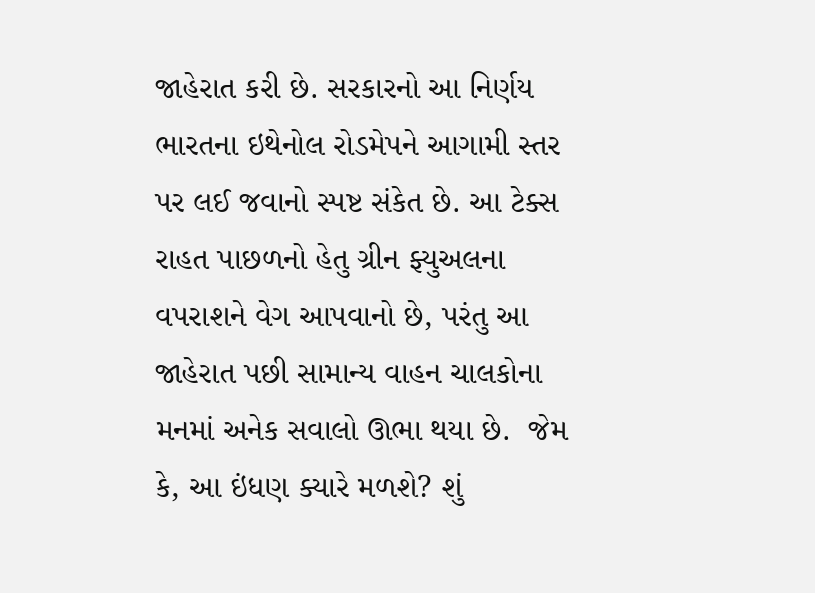જાહેરાત કરી છે. સરકારનો આ નિર્ણય ભારતના ઇથેનોલ રોડમેપને આગામી સ્તર પર લઈ જવાનો સ્પષ્ટ સંકેત છે. આ ટેક્સ રાહત પાછળનો હેતુ ગ્રીન ફ્યુઅલના વપરાશને વેગ આપવાનો છે, પરંતુ આ જાહેરાત પછી સામાન્ય વાહન ચાલકોના મનમાં અનેક સવાલો ઊભા થયા છે.  જેમ કે, આ ઇંધણ ક્યારે મળશે? શું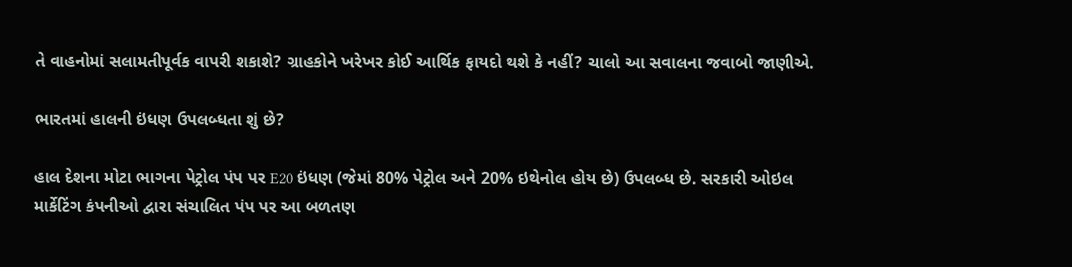તે વાહનોમાં સલામતીપૂર્વક વાપરી શકાશે? ગ્રાહકોને ખરેખર કોઈ આર્થિક ફાયદો થશે કે નહીં? ચાલો આ સવાલના જવાબો જાણીએ.

ભારતમાં હાલની ઇંધણ ઉપલબ્ધતા શું છે?

હાલ દેશના મોટા ભાગના પેટ્રોલ પંપ પર E20 ઇંધણ (જેમાં 80% પેટ્રોલ અને 20% ઇથેનોલ હોય છે) ઉપલબ્ધ છે. સરકારી ઓઇલ માર્કેટિંગ કંપનીઓ દ્વારા સંચાલિત પંપ પર આ બળતણ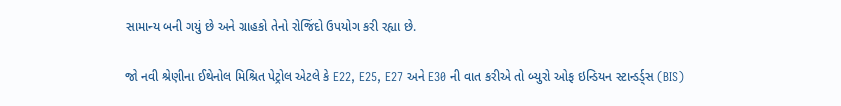સામાન્ય બની ગયું છે અને ગ્રાહકો તેનો રોજિંદો ઉપયોગ કરી રહ્યા છે.

જો નવી શ્રેણીના ઈથેનોલ મિશ્રિત પેટ્રોલ એટલે કે E22, E25, E27 અને E30 ની વાત કરીએ તો બ્યુરો ઓફ ઇન્ડિયન સ્ટાન્ડર્ડ્સ (BIS)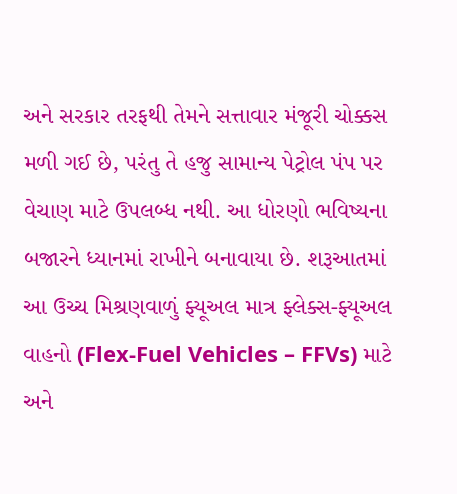અને સરકાર તરફથી તેમને સત્તાવાર મંજૂરી ચોક્કસ મળી ગઈ છે, પરંતુ તે હજુ સામાન્ય પેટ્રોલ પંપ પર વેચાણ માટે ઉપલબ્ધ નથી. આ ધોરણો ભવિષ્યના બજારને ધ્યાનમાં રાખીને બનાવાયા છે. શરૂઆતમાં આ ઉચ્ચ મિશ્રણવાળું ફ્યૂઅલ માત્ર ફ્લેક્સ-ફ્યૂઅલ વાહનો (Flex-Fuel Vehicles – FFVs) માટે અને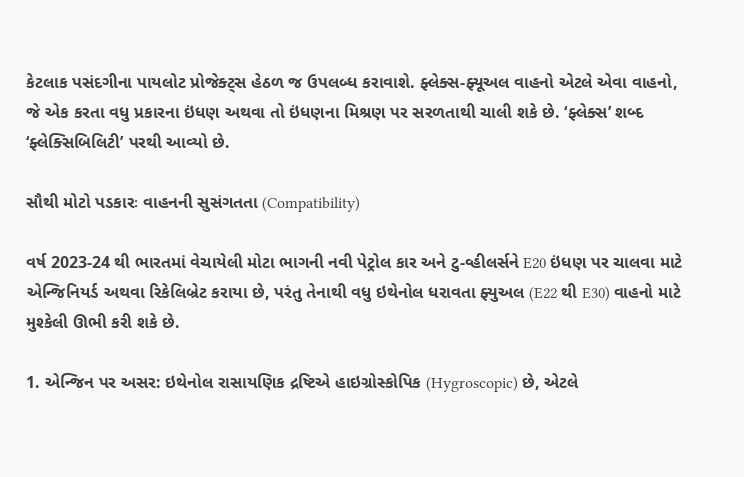કેટલાક પસંદગીના પાયલોટ પ્રોજેક્ટ્સ હેઠળ જ ઉપલબ્ધ કરાવાશે. ફ્લેક્સ-ફ્યૂઅલ વાહનો એટલે એવા વાહનો, જે એક કરતા વધુ પ્રકારના ઇંધણ અથવા તો ઇંધણના મિશ્રણ પર સરળતાથી ચાલી શકે છે. ‘ફ્લેક્સ’ શબ્દ ‘ફ્લેક્સિબિલિટી’ પરથી આવ્યો છે.

સૌથી મોટો પડકારઃ વાહનની સુસંગતતા (Compatibility)

વર્ષ 2023-24 થી ભારતમાં વેચાયેલી મોટા ભાગની નવી પેટ્રોલ કાર અને ટુ-વ્હીલર્સને E20 ઇંધણ પર ચાલવા માટે એન્જિનિયર્ડ અથવા રિકેલિબ્રેટ કરાયા છે, પરંતુ તેનાથી વધુ ઇથેનોલ ધરાવતા ફ્યુઅલ (E22 થી E30) વાહનો માટે મુશ્કેલી ઊભી કરી શકે છે.

1. એન્જિન પર અસર: ઇથેનોલ રાસાયણિક દ્રષ્ટિએ હાઇગ્રોસ્કોપિક (Hygroscopic) છે, એટલે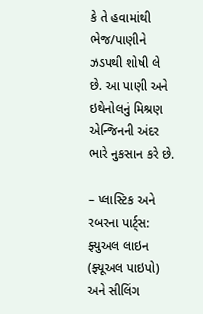કે તે હવામાંથી ભેજ/પાણીને ઝડપથી શોષી લે છે. આ પાણી અને ઇથેનોલનું મિશ્રણ એન્જિનની અંદર ભારે નુકસાન કરે છે.

– પ્લાસ્ટિક અને રબરના પાર્ટ્સ: ફ્યુઅલ લાઇન (ફ્યૂઅલ પાઇપો) અને સીલિંગ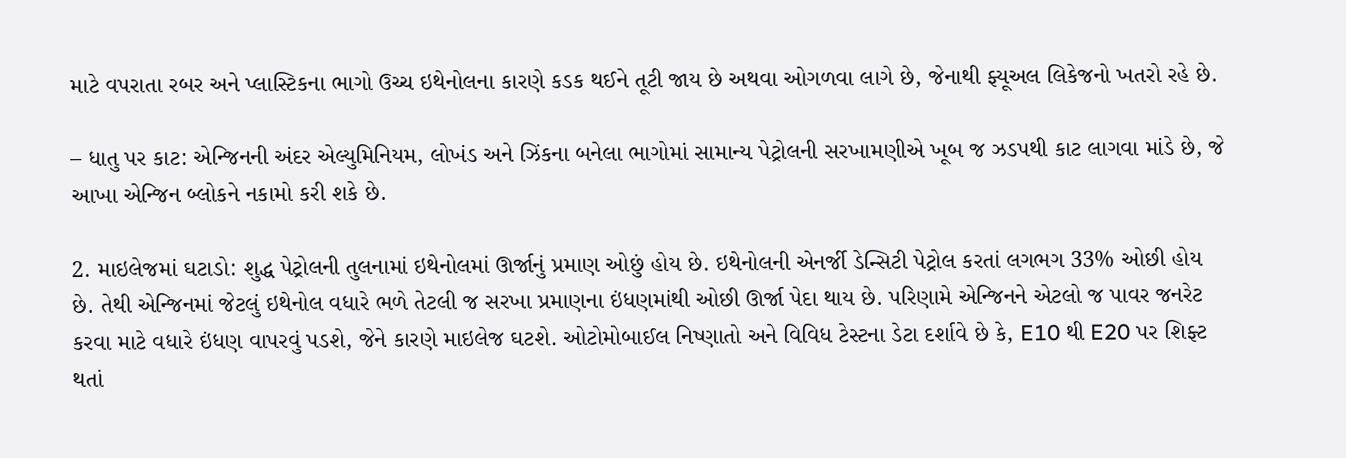માટે વપરાતા રબર અને પ્લાસ્ટિકના ભાગો ઉચ્ચ ઇથેનોલના કારણે કડક થઈને તૂટી જાય છે અથવા ઓગળવા લાગે છે, જેનાથી ફ્યૂઅલ લિકેજનો ખતરો રહે છે.

– ધાતુ પર કાટ: એન્જિનની અંદર એલ્યુમિનિયમ, લોખંડ અને ઝિંકના બનેલા ભાગોમાં સામાન્ય પેટ્રોલની સરખામણીએ ખૂબ જ ઝડપથી કાટ લાગવા માંડે છે, જે આખા એન્જિન બ્લોકને નકામો કરી શકે છે.

2. માઇલેજમાં ઘટાડો: શુદ્ધ પેટ્રોલની તુલનામાં ઇથેનોલમાં ઊર્જાનું પ્રમાણ ઓછું હોય છે. ઇથેનોલની એનર્જી ડેન્સિટી પેટ્રોલ કરતાં લગભગ 33% ઓછી હોય છે. તેથી એન્જિનમાં જેટલું ઇથેનોલ વધારે ભળે તેટલી જ સરખા પ્રમાણના ઇંધણમાંથી ઓછી ઊર્જા પેદા થાય છે. પરિણામે એન્જિનને એટલો જ પાવર જનરેટ કરવા માટે વધારે ઇંધણ વાપરવું પડશે, જેને કારણે માઇલેજ ઘટશે. ઓટોમોબાઈલ નિષ્ણાતો અને વિવિધ ટેસ્ટના ડેટા દર્શાવે છે કે, E10 થી E20 પર શિફ્ટ થતાં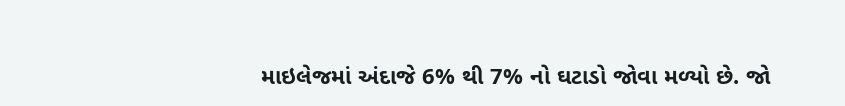માઇલેજમાં અંદાજે 6% થી 7% નો ઘટાડો જોવા મળ્યો છે. જો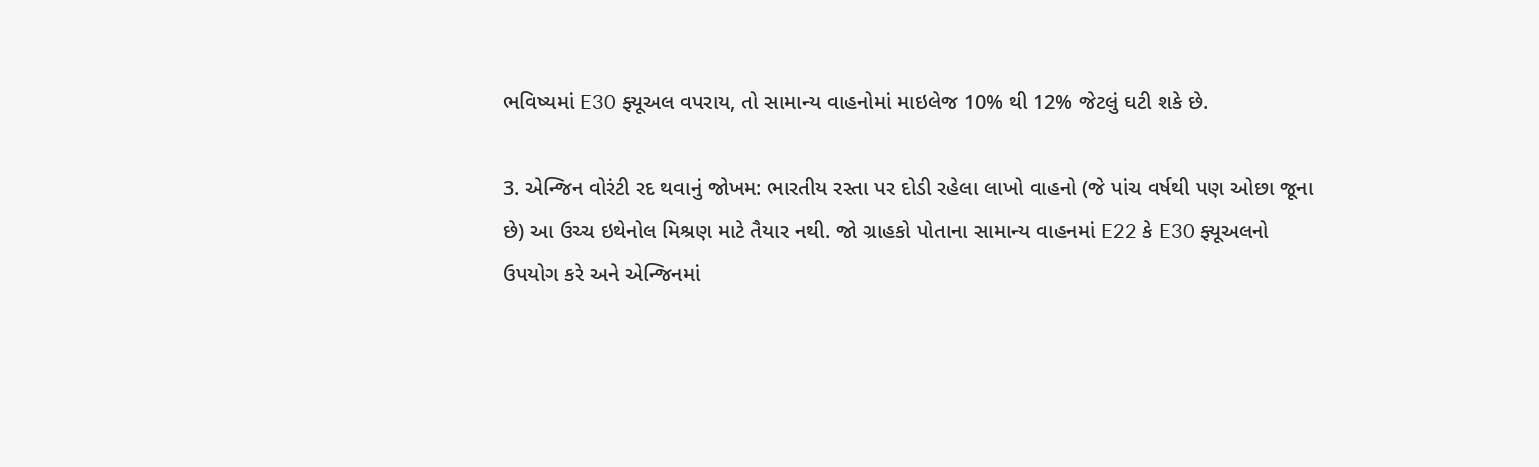ભવિષ્યમાં E30 ફ્યૂઅલ વપરાય, તો સામાન્ય વાહનોમાં માઇલેજ 10% થી 12% જેટલું ઘટી શકે છે.

3. એન્જિન વોરંટી રદ થવાનું જોખમ: ભારતીય રસ્તા પર દોડી રહેલા લાખો વાહનો (જે પાંચ વર્ષથી પણ ઓછા જૂના છે) આ ઉચ્ચ ઇથેનોલ મિશ્રણ માટે તૈયાર નથી. જો ગ્રાહકો પોતાના સામાન્ય વાહનમાં E22 કે E30 ફ્યૂઅલનો ઉપયોગ કરે અને એન્જિનમાં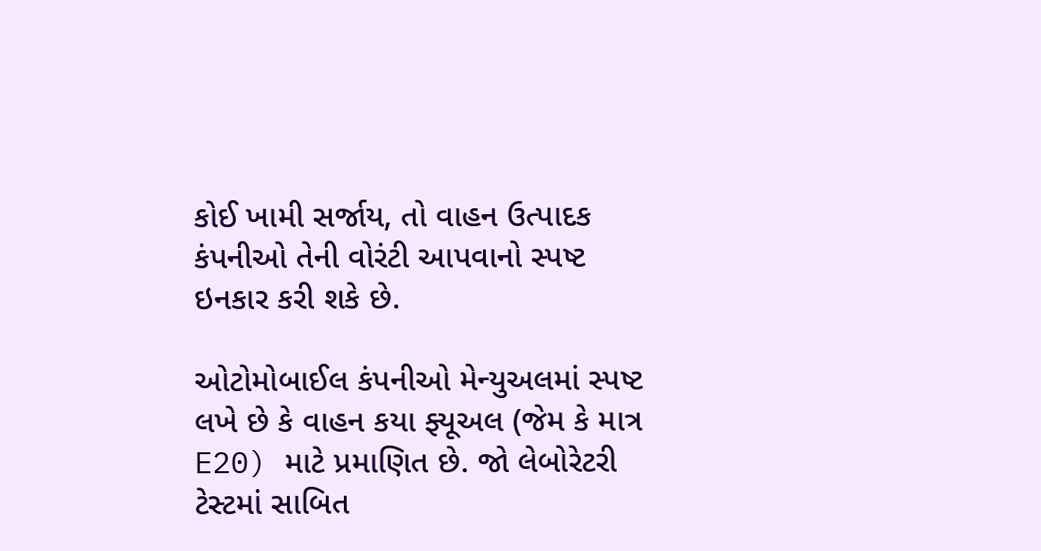કોઈ ખામી સર્જાય, તો વાહન ઉત્પાદક કંપનીઓ તેની વોરંટી આપવાનો સ્પષ્ટ ઇનકાર કરી શકે છે.

ઓટોમોબાઈલ કંપનીઓ મેન્યુઅલમાં સ્પષ્ટ લખે છે કે વાહન કયા ફ્યૂઅલ (જેમ કે માત્ર E20) માટે પ્રમાણિત છે. જો લેબોરેટરી ટેસ્ટમાં સાબિત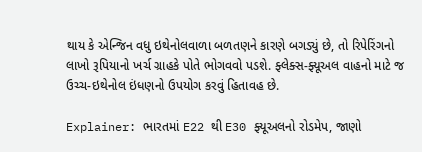થાય કે એન્જિન વધુ ઇથેનોલવાળા બળતણને કારણે બગડ્યું છે, તો રિપેરિંગનો લાખો રૂપિયાનો ખર્ચ ગ્રાહકે પોતે ભોગવવો પડશે. ફ્લેક્સ-ફ્યૂઅલ વાહનો માટે જ ઉચ્ચ-ઇથેનોલ ઇંધણનો ઉપયોગ કરવું હિતાવહ છે.

Explainer: ભારતમાં E22 થી E30 ફ્યૂઅલનો રોડમેપ, જાણો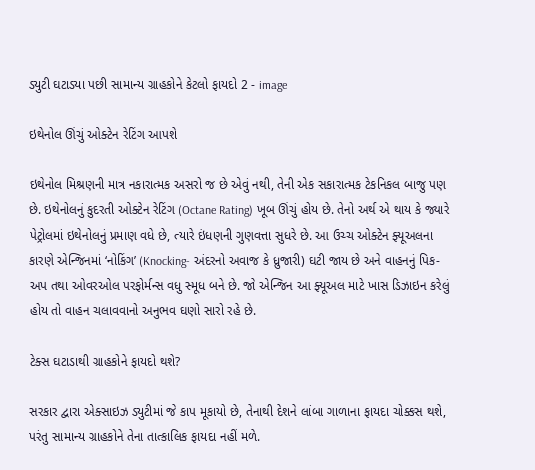ડ્યુટી ઘટાડ્યા પછી સામાન્ય ગ્રાહકોને કેટલો ફાયદો 2 - image

ઇથેનોલ ઊંચું ઓક્ટેન રેટિંગ આપશે

ઇથેનોલ મિશ્રણની માત્ર નકારાત્મક અસરો જ છે એવું નથી, તેની એક સકારાત્મક ટેકનિકલ બાજુ પણ છે. ઇથેનોલનું કુદરતી ઓક્ટેન રેટિંગ (Octane Rating) ખૂબ ઊંચું હોય છે. તેનો અર્થ એ થાય કે જ્યારે પેટ્રોલમાં ઇથેનોલનું પ્રમાણ વધે છે, ત્યારે ઇંધણની ગુણવત્તા સુધરે છે. આ ઉચ્ચ ઓક્ટેન ફ્યૂઅલના કારણે એન્જિનમાં ‘નોકિંગ’ (Knocking- અંદરનો અવાજ કે ધ્રુજારી) ઘટી જાય છે અને વાહનનું પિક-અપ તથા ઓવરઓલ પરફોર્મન્સ વધુ સ્મૂધ બને છે. જો એન્જિન આ ફ્યૂઅલ માટે ખાસ ડિઝાઇન કરેલું હોય તો વાહન ચલાવવાનો અનુભવ ઘણો સારો રહે છે.

ટેક્સ ઘટાડાથી ગ્રાહકોને ફાયદો થશે?

સરકાર દ્વારા એક્સાઇઝ ડ્યુટીમાં જે કાપ મૂકાયો છે, તેનાથી દેશને લાંબા ગાળાના ફાયદા ચોક્કસ થશે, પરંતુ સામાન્ય ગ્રાહકોને તેના તાત્કાલિક ફાયદા નહીં મળે.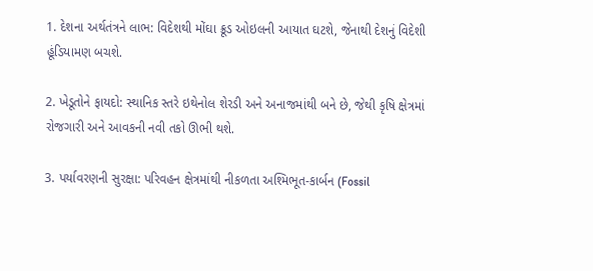1. દેશના અર્થતંત્રને લાભ: વિદેશથી મોંઘા ક્રૂડ ઓઇલની આયાત ઘટશે, જેનાથી દેશનું વિદેશી હૂંડિયામણ બચશે.

2. ખેડૂતોને ફાયદો: સ્થાનિક સ્તરે ઇથેનોલ શેરડી અને અનાજમાંથી બને છે, જેથી કૃષિ ક્ષેત્રમાં રોજગારી અને આવકની નવી તકો ઊભી થશે.

3. પર્યાવરણની સુરક્ષા: પરિવહન ક્ષેત્રમાંથી નીકળતા અશ્મિભૂત-કાર્બન (Fossil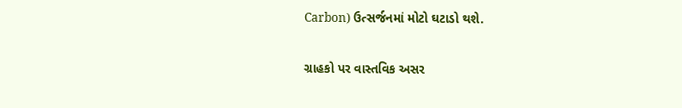Carbon) ઉત્સર્જનમાં મોટો ઘટાડો થશે.

ગ્રાહકો પર વાસ્તવિક અસર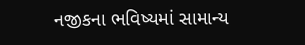નજીકના ભવિષ્યમાં સામાન્ય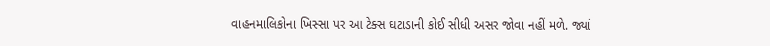વાહનમાલિકોના ખિસ્સા પર આ ટેક્સ ઘટાડાની કોઈ સીધી અસર જોવા નહીં મળે. જ્યાં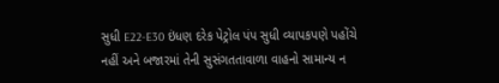સુધી E22-E30 ઇંધણ દરેક પેટ્રોલ પંપ સુધી વ્યાપકપણે પહોંચે નહીં અને બજારમાં તેની સુસંગતતાવાળા વાહનો સામાન્ય ન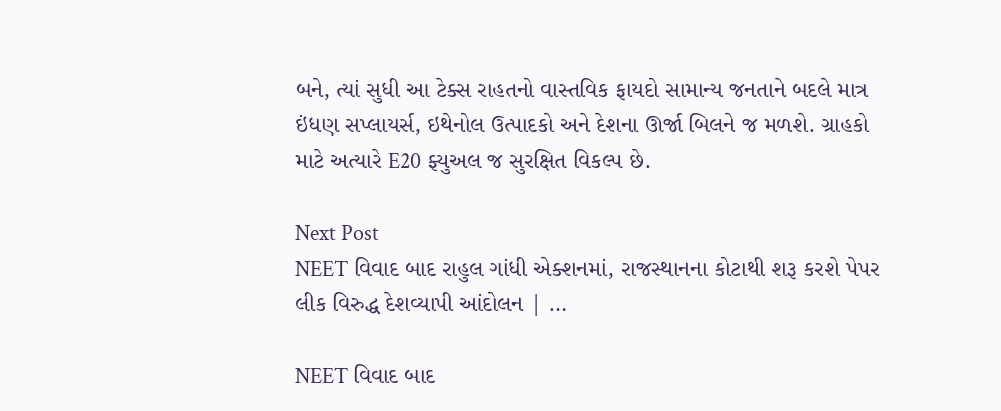બને, ત્યાં સુધી આ ટેક્સ રાહતનો વાસ્તવિક ફાયદો સામાન્ય જનતાને બદલે માત્ર ઇંધણ સપ્લાયર્સ, ઇથેનોલ ઉત્પાદકો અને દેશના ઊર્જા બિલને જ મળશે. ગ્રાહકો માટે અત્યારે E20 ફ્યુઅલ જ સુરક્ષિત વિકલ્પ છે.

Next Post
NEET વિવાદ બાદ રાહુલ ગાંધી એક્શનમાં, રાજસ્થાનના કોટાથી શરૂ કરશે પેપર લીક વિરુદ્ધ દેશવ્યાપી આંદોલન | …

NEET વિવાદ બાદ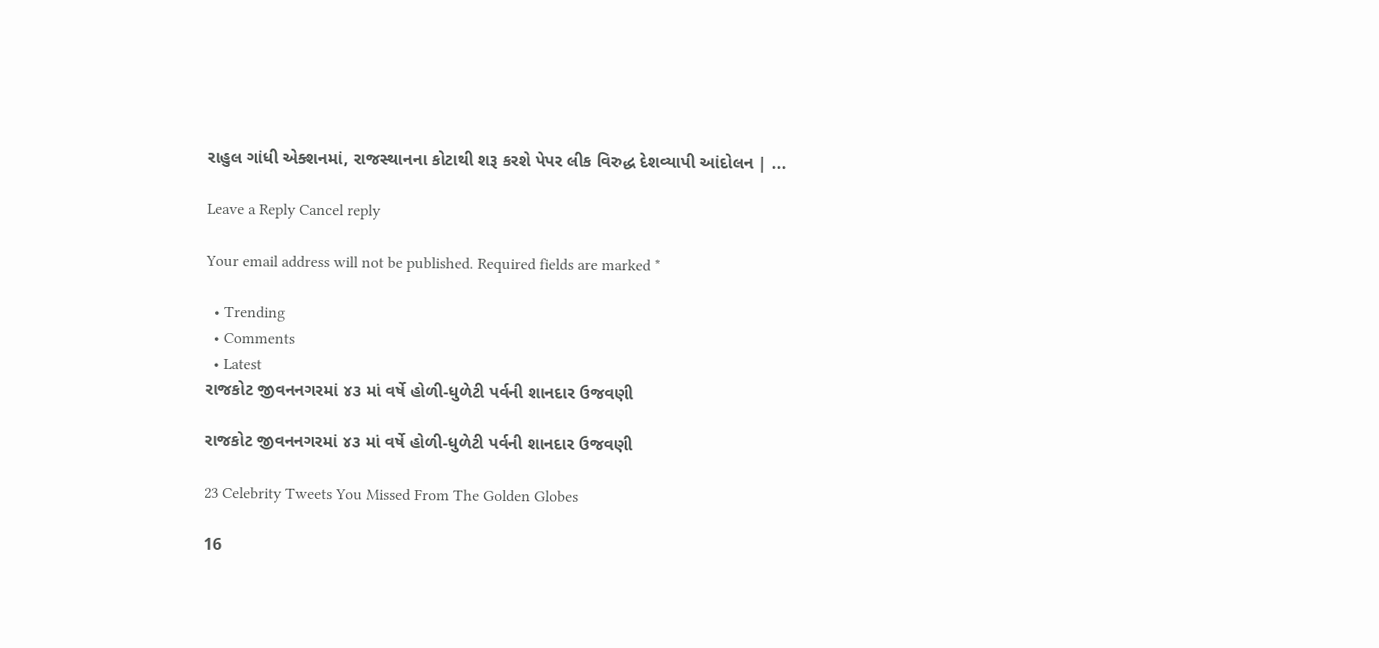રાહુલ ગાંધી એક્શનમાં, રાજસ્થાનના કોટાથી શરૂ કરશે પેપર લીક વિરુદ્ધ દેશવ્યાપી આંદોલન | ...

Leave a Reply Cancel reply

Your email address will not be published. Required fields are marked *

  • Trending
  • Comments
  • Latest
રાજકોટ જીવનનગરમાં ૪૩ માં વર્ષે હોળી-ધુળેટી પર્વની શાનદાર ઉજવણી

રાજકોટ જીવનનગરમાં ૪૩ માં વર્ષે હોળી-ધુળેટી પર્વની શાનદાર ઉજવણી

23 Celebrity Tweets You Missed From The Golden Globes

16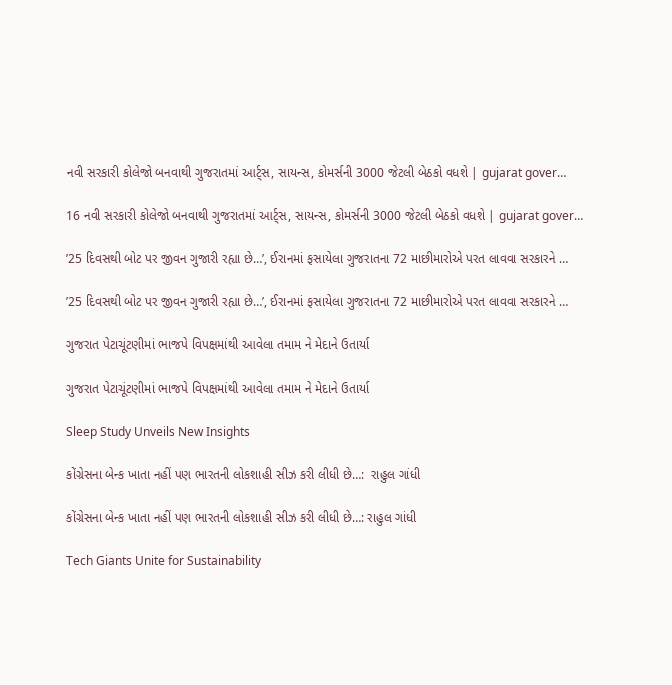નવી સરકારી કોલેજો બનવાથી ગુજરાતમાં આર્ટ્સ, સાયન્સ, કોમર્સની 3000 જેટલી બેઠકો વધશે | gujarat gover…

16 નવી સરકારી કોલેજો બનવાથી ગુજરાતમાં આર્ટ્સ, સાયન્સ, કોમર્સની 3000 જેટલી બેઠકો વધશે | gujarat gover…

’25 દિવસથી બોટ પર જીવન ગુજારી રહ્યા છે…’, ઈરાનમાં ફસાયેલા ગુજરાતના 72 માછીમારોએ પરત લાવવા સરકારને …

’25 દિવસથી બોટ પર જીવન ગુજારી રહ્યા છે…’, ઈરાનમાં ફસાયેલા ગુજરાતના 72 માછીમારોએ પરત લાવવા સરકારને …

ગુજરાત પેટાચૂંટણીમાં ભાજપે વિપક્ષમાંથી આવેલા તમામ ને મેદાને ઉતાર્યા

ગુજરાત પેટાચૂંટણીમાં ભાજપે વિપક્ષમાંથી આવેલા તમામ ને મેદાને ઉતાર્યા

Sleep Study Unveils New Insights

કોંગ્રેસના બેન્ક ખાતા નહીં પણ ભારતની લોકશાહી સીઝ કરી લીધી છે…:  રાહુલ ગાંધી

કોંગ્રેસના બેન્ક ખાતા નહીં પણ ભારતની લોકશાહી સીઝ કરી લીધી છે…: રાહુલ ગાંધી

Tech Giants Unite for Sustainability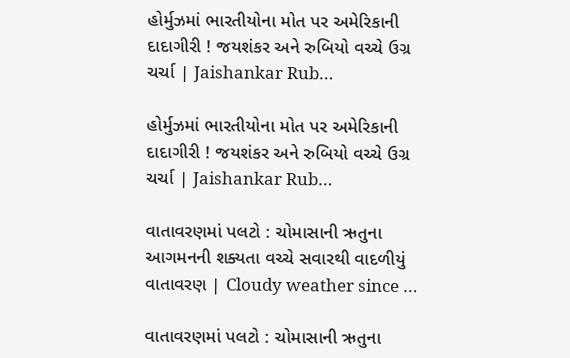હોર્મુઝમાં ભારતીયોના મોત પર અમેરિકાની દાદાગીરી ! જયશંકર અને રુબિયો વચ્ચે ઉગ્ર ચર્ચા | Jaishankar Rub…

હોર્મુઝમાં ભારતીયોના મોત પર અમેરિકાની દાદાગીરી ! જયશંકર અને રુબિયો વચ્ચે ઉગ્ર ચર્ચા | Jaishankar Rub…

વાતાવરણમાં પલટો : ચોમાસાની ઋતુના આગમનની શક્યતા વચ્ચે સવારથી વાદળીયું વાતાવરણ | Cloudy weather since …

વાતાવરણમાં પલટો : ચોમાસાની ઋતુના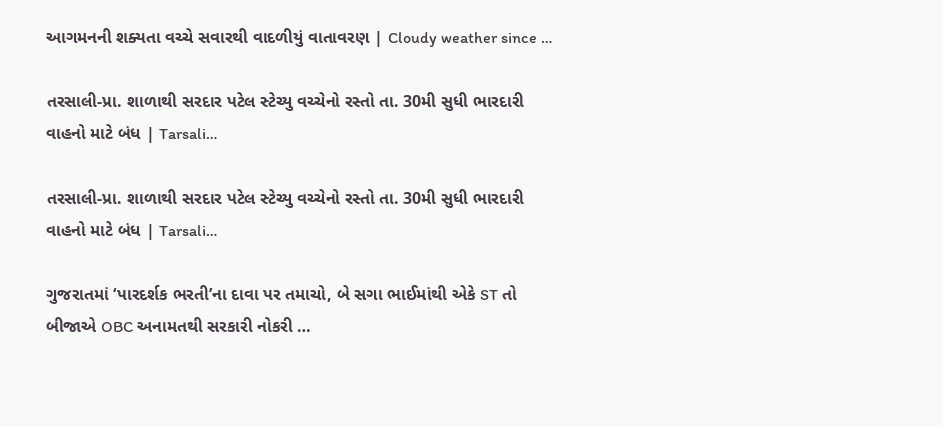આગમનની શક્યતા વચ્ચે સવારથી વાદળીયું વાતાવરણ | Cloudy weather since …

તરસાલી-પ્રા. શાળાથી સરદાર પટેલ સ્ટેચ્યુ વચ્ચેનો રસ્તો તા. 30મી સુધી ભારદારી વાહનો માટે બંધ | Tarsali…

તરસાલી-પ્રા. શાળાથી સરદાર પટેલ સ્ટેચ્યુ વચ્ચેનો રસ્તો તા. 30મી સુધી ભારદારી વાહનો માટે બંધ | Tarsali…

ગુજરાતમાં ‘પારદર્શક ભરતી’ના દાવા પર તમાચો, બે સગા ભાઈમાંથી એકે ST તો બીજાએ OBC અનામતથી સરકારી નોકરી …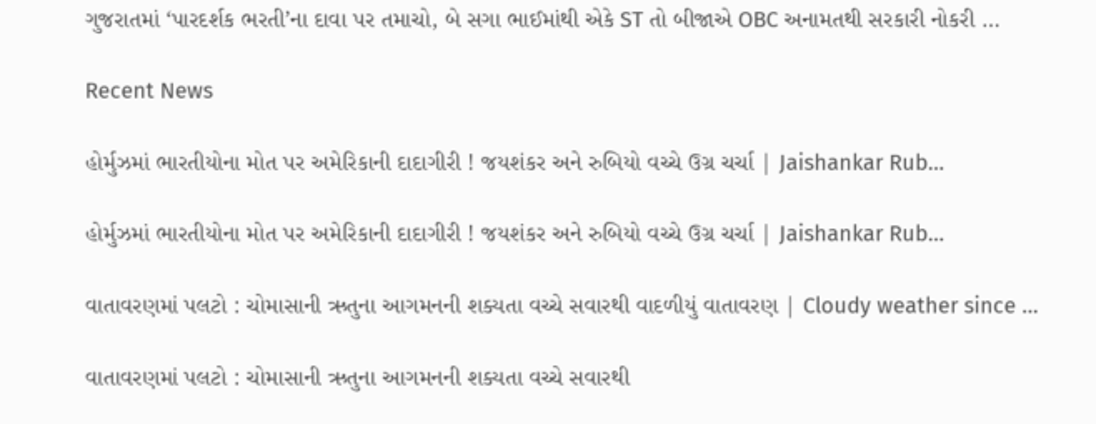ગુજરાતમાં ‘પારદર્શક ભરતી’ના દાવા પર તમાચો, બે સગા ભાઈમાંથી એકે ST તો બીજાએ OBC અનામતથી સરકારી નોકરી …

Recent News

હોર્મુઝમાં ભારતીયોના મોત પર અમેરિકાની દાદાગીરી ! જયશંકર અને રુબિયો વચ્ચે ઉગ્ર ચર્ચા | Jaishankar Rub…

હોર્મુઝમાં ભારતીયોના મોત પર અમેરિકાની દાદાગીરી ! જયશંકર અને રુબિયો વચ્ચે ઉગ્ર ચર્ચા | Jaishankar Rub…

વાતાવરણમાં પલટો : ચોમાસાની ઋતુના આગમનની શક્યતા વચ્ચે સવારથી વાદળીયું વાતાવરણ | Cloudy weather since …

વાતાવરણમાં પલટો : ચોમાસાની ઋતુના આગમનની શક્યતા વચ્ચે સવારથી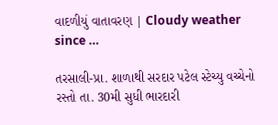વાદળીયું વાતાવરણ | Cloudy weather since …

તરસાલી-પ્રા. શાળાથી સરદાર પટેલ સ્ટેચ્યુ વચ્ચેનો રસ્તો તા. 30મી સુધી ભારદારી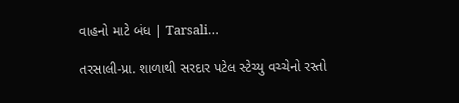વાહનો માટે બંધ | Tarsali…

તરસાલી-પ્રા. શાળાથી સરદાર પટેલ સ્ટેચ્યુ વચ્ચેનો રસ્તો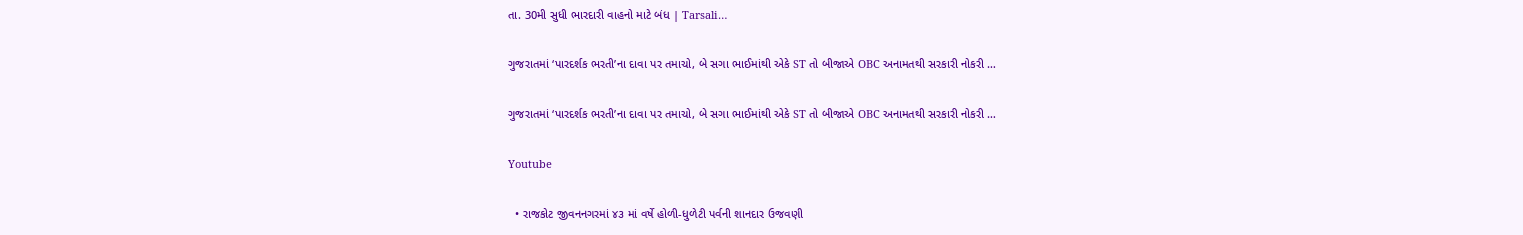તા. 30મી સુધી ભારદારી વાહનો માટે બંધ | Tarsali…

ગુજરાતમાં ‘પારદર્શક ભરતી’ના દાવા પર તમાચો, બે સગા ભાઈમાંથી એકે ST તો બીજાએ OBC અનામતથી સરકારી નોકરી …

ગુજરાતમાં ‘પારદર્શક ભરતી’ના દાવા પર તમાચો, બે સગા ભાઈમાંથી એકે ST તો બીજાએ OBC અનામતથી સરકારી નોકરી …

Youtube

  • રાજકોટ જીવનનગરમાં ૪૩ માં વર્ષે હોળી-ધુળેટી પર્વની શાનદાર ઉજવણી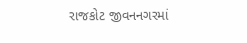રાજકોટ જીવનનગરમાં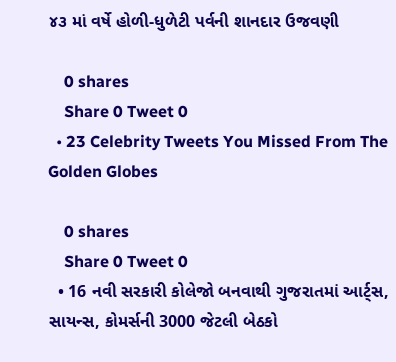૪૩ માં વર્ષે હોળી-ધુળેટી પર્વની શાનદાર ઉજવણી

    0 shares
    Share 0 Tweet 0
  • 23 Celebrity Tweets You Missed From The Golden Globes

    0 shares
    Share 0 Tweet 0
  • 16 નવી સરકારી કોલેજો બનવાથી ગુજરાતમાં આર્ટ્સ, સાયન્સ, કોમર્સની 3000 જેટલી બેઠકો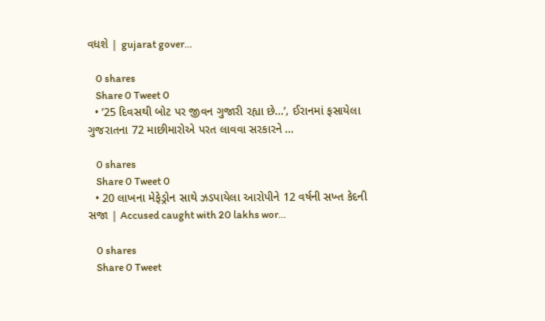વધશે | gujarat gover…

    0 shares
    Share 0 Tweet 0
  • ’25 દિવસથી બોટ પર જીવન ગુજારી રહ્યા છે…’, ઈરાનમાં ફસાયેલા ગુજરાતના 72 માછીમારોએ પરત લાવવા સરકારને …

    0 shares
    Share 0 Tweet 0
  • 20 લાખના મેફેડ્રોન સાથે ઝડપાયેલા આરોપીને 12 વર્ષની સખ્ત કેદની સજા | Accused caught with 20 lakhs wor…

    0 shares
    Share 0 Tweet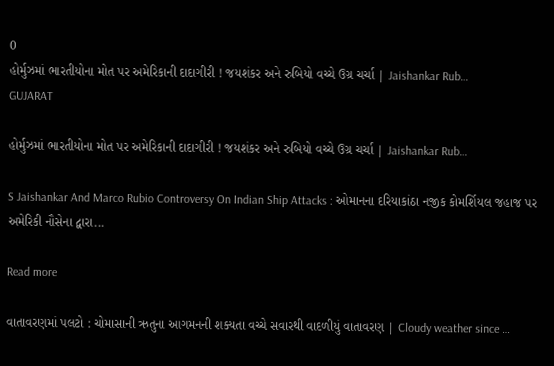0
હોર્મુઝમાં ભારતીયોના મોત પર અમેરિકાની દાદાગીરી ! જયશંકર અને રુબિયો વચ્ચે ઉગ્ર ચર્ચા | Jaishankar Rub…
GUJARAT

હોર્મુઝમાં ભારતીયોના મોત પર અમેરિકાની દાદાગીરી ! જયશંકર અને રુબિયો વચ્ચે ઉગ્ર ચર્ચા | Jaishankar Rub…

S Jaishankar And Marco Rubio Controversy On Indian Ship Attacks : ઓમાનના દરિયાકાંઠા નજીક કોમર્શિયલ જહાજ પર અમેરિકી નૌસેના દ્વારા...

Read more

વાતાવરણમાં પલટો : ચોમાસાની ઋતુના આગમનની શક્યતા વચ્ચે સવારથી વાદળીયું વાતાવરણ | Cloudy weather since …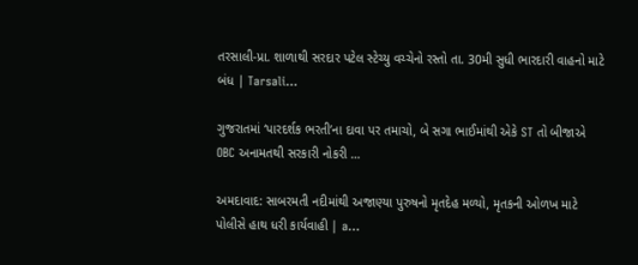તરસાલી-પ્રા. શાળાથી સરદાર પટેલ સ્ટેચ્યુ વચ્ચેનો રસ્તો તા. 30મી સુધી ભારદારી વાહનો માટે બંધ | Tarsali…

ગુજરાતમાં ‘પારદર્શક ભરતી’ના દાવા પર તમાચો, બે સગા ભાઈમાંથી એકે ST તો બીજાએ OBC અનામતથી સરકારી નોકરી …

અમદાવાદ: સાબરમતી નદીમાંથી અજાણ્યા પુરુષનો મૃતદેહ મળ્યો, મૃતકની ઓળખ માટે પોલીસે હાથ ધરી કાર્યવાહી | a…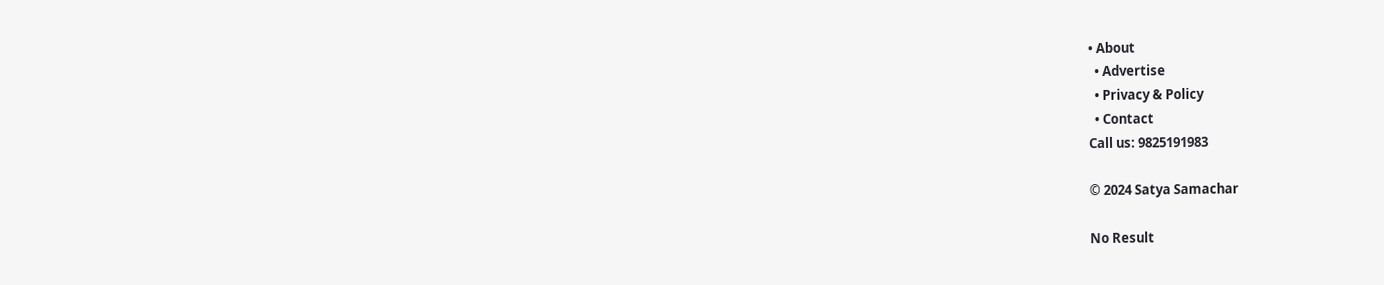• About
  • Advertise
  • Privacy & Policy
  • Contact
Call us: 9825191983

© 2024 Satya Samachar

No Result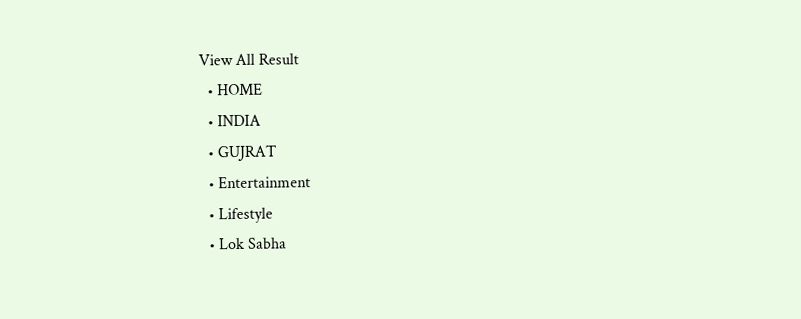View All Result
  • HOME
  • INDIA
  • GUJRAT
  • Entertainment
  • Lifestyle
  • Lok Sabha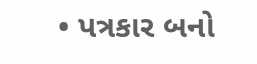• પત્રકાર બનો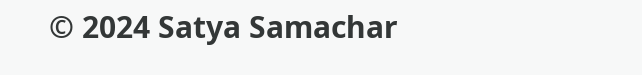© 2024 Satya Samachar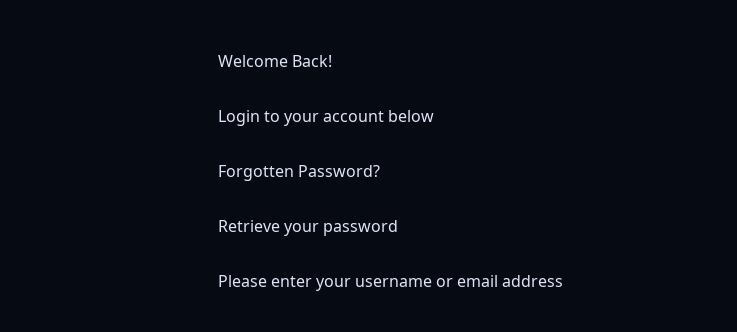Welcome Back!

Login to your account below

Forgotten Password?

Retrieve your password

Please enter your username or email address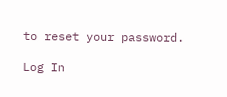to reset your password.

Log In